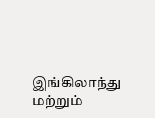இங்கிலாந்து மற்றும்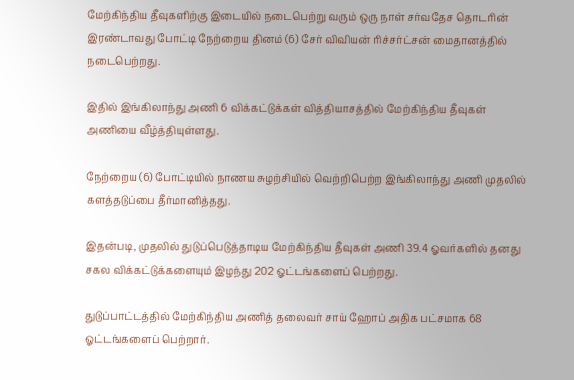மேற்கிந்திய தீவுகளிற்கு இடையில் நடைபெற்று வரும் ஒரு நாள் சர்வதேச தொடரின் இரண்டாவது போட்டி நேற்றைய தினம் (6) சேர் விவியன் ரிச்சர்ட்சன் மைதானத்தில் நடைபெற்றது.

இதில் இங்கிலாந்து அணி 6 விக்கட்டுக்கள் வித்தியாசத்தில் மேற்கிந்திய தீவுகள் அணியை வீழ்த்தியுள்ளது.

நேற்றைய (6) போட்டியில் நாணய சுழற்சியில் வெற்றிபெற்ற இங்கிலாந்து அணி முதலில் களத்தடுப்பை தீர்மானித்தது.

இதன்படி, முதலில் துடுப்பெடுத்தாடிய மேற்கிந்திய தீவுகள் அணி 39.4 ஓவர்களில் தனது சகல விக்கட்டுக்களையும் இழந்து 202 ஓட்டங்களைப் பெற்றது.

துடுப்பாட்டத்தில் மேற்கிந்திய அணித் தலைவர் சாய் ஹோப் அதிக பட்சமாக 68 ஓட்டங்களைப் பெற்றார்.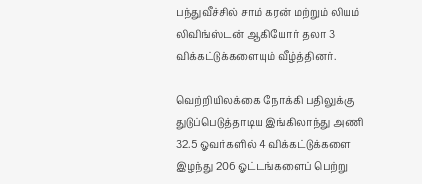பந்துவீச்சில் சாம் கரன் மற்றும் லியம் லிவிங்ஸ்டன் ஆகியோர் தலா 3 விக்கட்டுக்களையும் வீழ்த்தினர்.

வெற்றியிலக்கை நோக்கி பதிலுக்கு துடுப்பெடுத்தாடிய இங்கிலாந்து அணி 32.5 ஓவர்களில் 4 விக்கட்டுக்களை இழந்து 206 ஓட்டங்களைப் பெற்று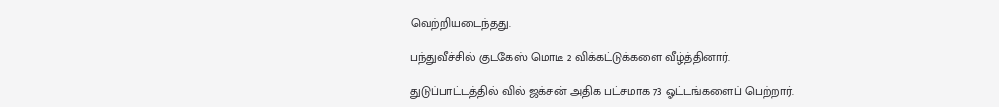வெற்றியடைந்தது.

பந்துவீச்சில் குடகேஸ் மொடீ 2 விக்கட்டுக்களை வீழ்த்தினார்.

துடுப்பாட்டத்தில் வில் ஜக்சன் அதிக பட்சமாக 73 ஓட்டங்களைப் பெற்றார்.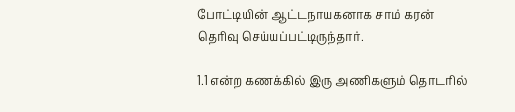போட்டியின் ஆட்டநாயகனாக சாம் கரன் தெரிவு செய்யப்பட்டிருந்தார்.

1.1 என்ற கணக்கில் இரு அணிகளும் தொடரில்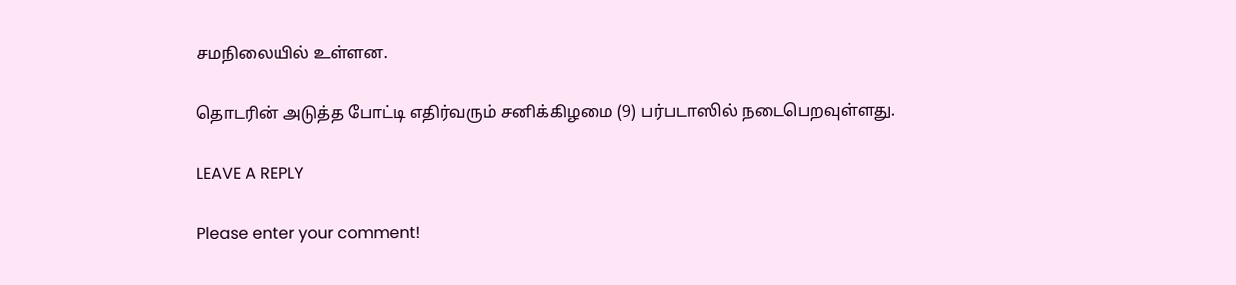சமநிலையில் உள்ளன.

தொடரின் அடுத்த போட்டி எதிர்வரும் சனிக்கிழமை (9) பர்படாஸில் நடைபெறவுள்ளது.

LEAVE A REPLY

Please enter your comment!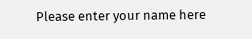Please enter your name here